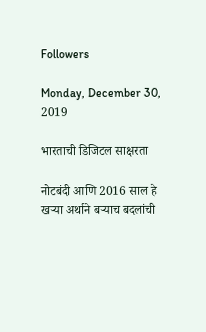Followers

Monday, December 30, 2019

भारताची डिजिटल साक्षरता

नोटबंदी आणि 2016 साल हे खऱ्या अर्थाने बऱ्याच बदलांची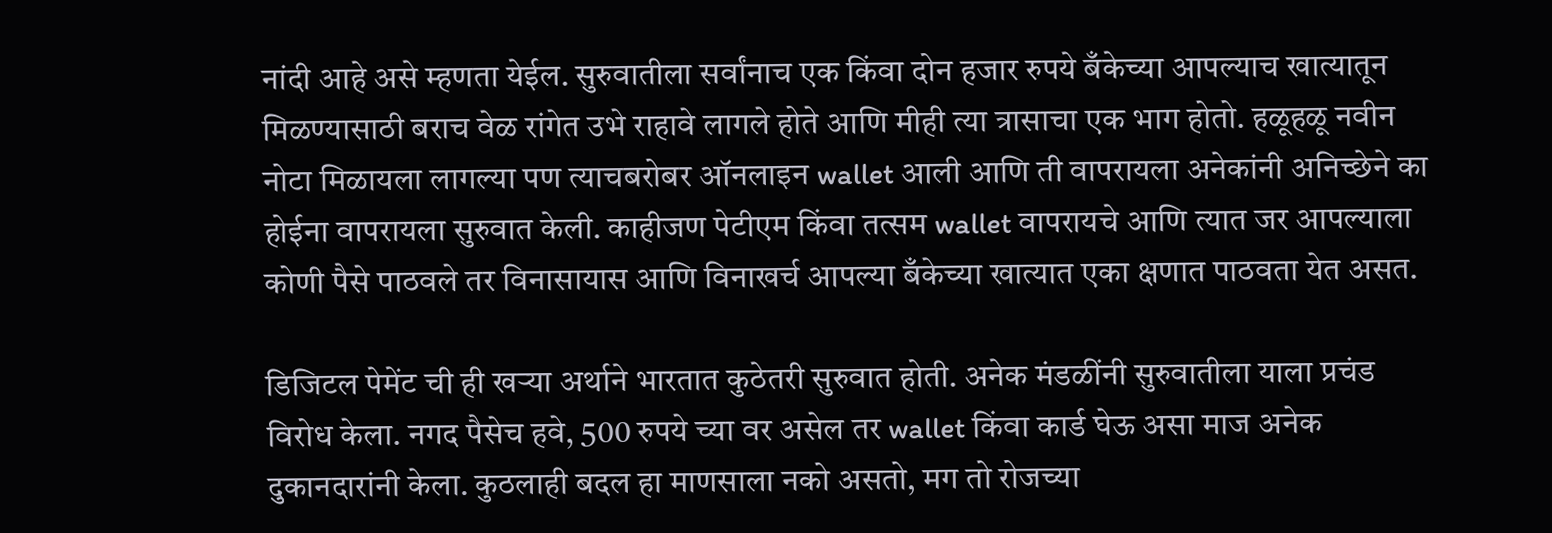नांदी आहे असे म्हणता येईल. सुरुवातीला सर्वांनाच एक किंवा दोन हजार रुपये बँकेच्या आपल्याच खात्यातून मिळण्यासाठी बराच वेळ रांगेत उभे राहावे लागले होते आणि मीही त्या त्रासाचा एक भाग होतो. हळूहळू नवीन नोटा मिळायला लागल्या पण त्याचबरोबर ऑनलाइन wallet आली आणि ती वापरायला अनेकांनी अनिच्छेने का होईना वापरायला सुरुवात केली. काहीजण पेटीएम किंवा तत्सम wallet वापरायचे आणि त्यात जर आपल्याला कोणी पैसे पाठवले तर विनासायास आणि विनाखर्च आपल्या बँकेच्या खात्यात एका क्षणात पाठवता येत असत.

डिजिटल पेमेंट ची ही खऱ्या अर्थाने भारतात कुठेतरी सुरुवात होती. अनेक मंडळींनी सुरुवातीला याला प्रचंड विरोध केला. नगद पैसेच हवे, 500 रुपये च्या वर असेल तर wallet किंवा कार्ड घेऊ असा माज अनेक दुकानदारांनी केला. कुठलाही बदल हा माणसाला नको असतो, मग तो रोजच्या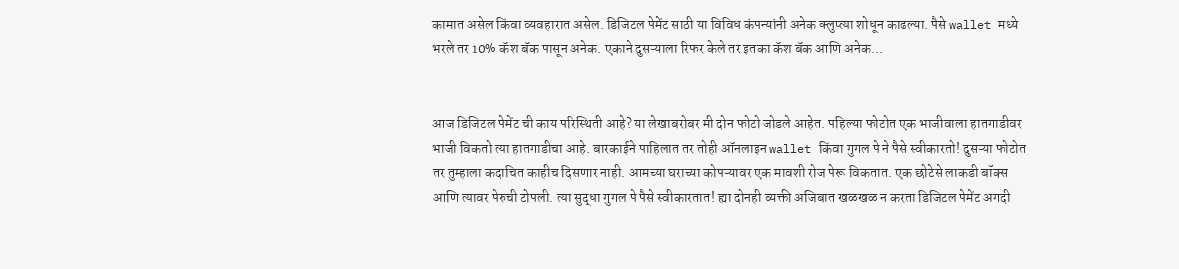कामात असेल किंवा व्यवहारात असेल. डिजिटल पेमेंट साठी या विविध कंपन्यांनी अनेक क्लुप्त्या शोधून काढल्या. पैसे wallet मध्ये भरले तर 10% कॅश बॅक पासून अनेक. एकाने दुसऱ्याला रिफर केले तर इतका कॅश बॅक आणि अनेक...


आज डिजिटल पेमेंट ची काय परिस्थिती आहे? या लेखाबरोबर मी दोन फोटो जोडले आहेत. पहिल्या फोटोत एक भाजीवाला हातगाडीवर भाजी विकतो त्या हातगाडीचा आहे. बारकाईने पाहिलात तर तोही ऑनलाइन wallet किंवा गुगल पे ने पैसे स्वीकारतो! दुसऱ्या फोटोत तर तुम्हाला कदाचित काहीच दिसणार नाही. आमच्या घराच्या कोपऱ्यावर एक मावशी रोज पेरू विकतात. एक छोटेसे लाकडी बॉक्स आणि त्यावर पेरुची टोपली. त्या सुद्धा गुगल पे पैसे स्वीकारतात! ह्या दोनही व्यक्ती अजिबात खळखळ न करता डिजिटल पेमेंट अगदी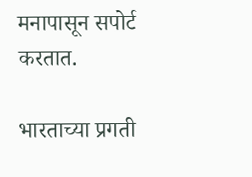मनापासून सपोर्ट करतात.

भारताच्या प्रगती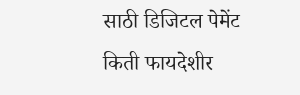साठी डिजिटल पेमेंट किती फायदेशीर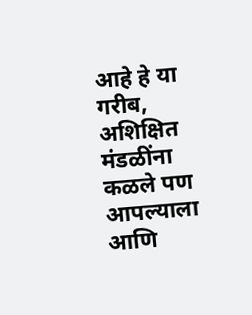आहे हे या गरीब, अशिक्षित मंडळींना कळले पण आपल्याला आणि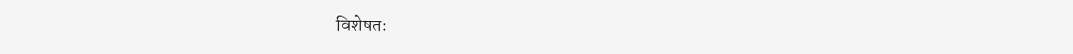विशेषतः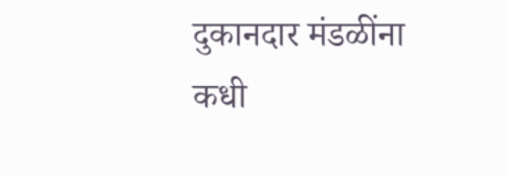दुकानदार मंडळींना कधी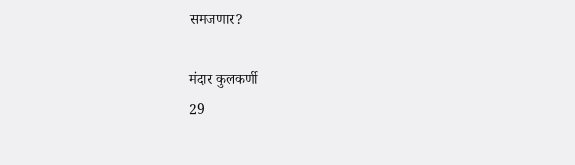समजणार?

मंदार कुलकर्णी
29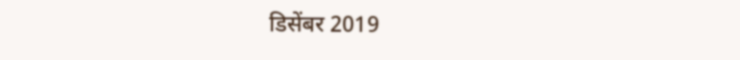डिसेंबर 2019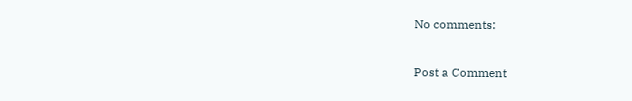No comments:

Post a Comment